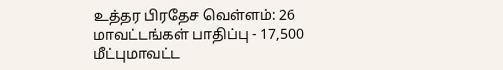உத்தர பிரதேச வெள்ளம்: 26 மாவட்டங்கள் பாதிப்பு - 17,500 மீட்புமாவட்ட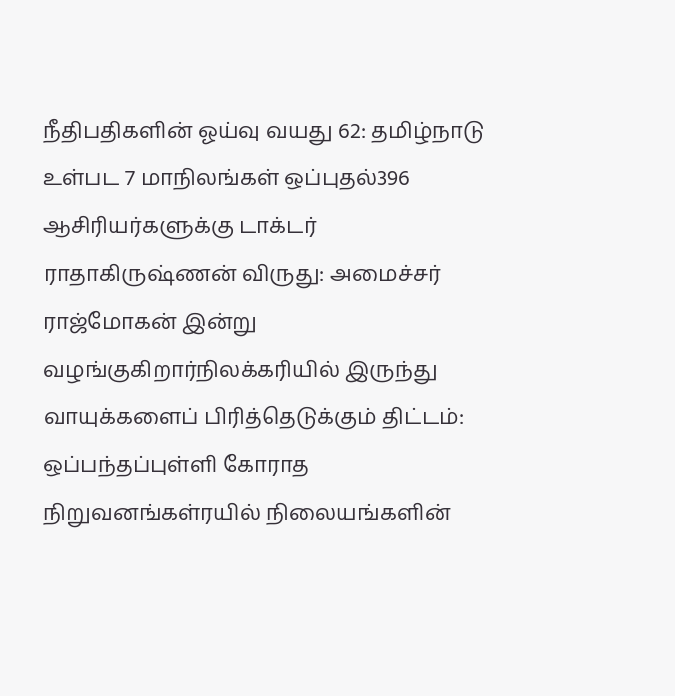நீதிபதிகளின் ஓய்வு வயது 62: தமிழ்நாடு உள்பட 7 மாநிலங்கள் ஒப்புதல்396 ஆசிரியர்களுக்கு டாக்டர் ராதாகிருஷ்ணன் விருது: அமைச்சர் ராஜ்மோகன் இன்று வழங்குகிறார்நிலக்கரியில் இருந்து வாயுக்களைப் பிரித்தெடுக்கும் திட்டம்: ஒப்பந்தப்புள்ளி கோராத நிறுவனங்கள்ரயில் நிலையங்களின்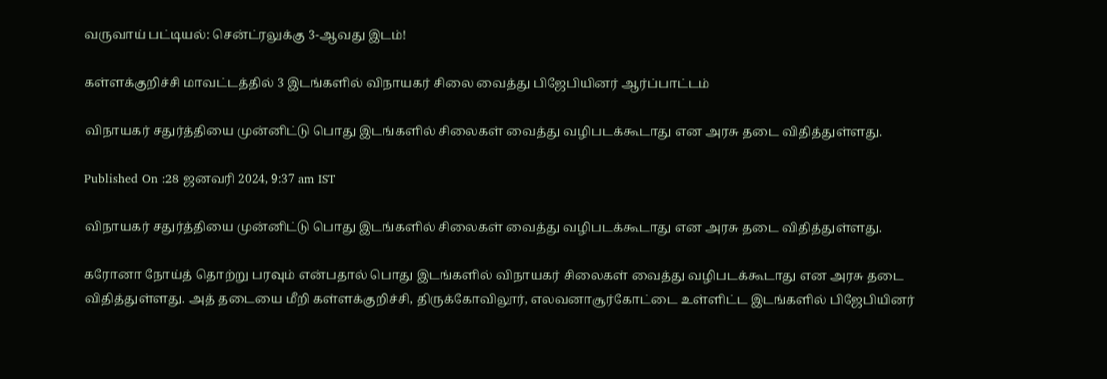வருவாய் பட்டியல்: சென்ட்ரலுக்கு 3-ஆவது இடம்!

கள்ளக்குறிச்சி மாவட்டத்தில் 3 இடங்களில் விநாயகர் சிலை வைத்து பிஜேபியினர் ஆர்ப்பாட்டம்

விநாயகர் சதுர்த்தியை முன்னிட்டு பொது இடங்களில் சிலைகள் வைத்து வழிபடக்கூடாது என அரசு தடை விதித்துள்ளது.

Published On :28 ஜனவரி 2024, 9:37 am IST

விநாயகர் சதுர்த்தியை முன்னிட்டு பொது இடங்களில் சிலைகள் வைத்து வழிபடக்கூடாது என அரசு தடை விதித்துள்ளது.

கரோனா நோய்த் தொற்று பரவும் என்பதால் பொது இடங்களில் விநாயகர் சிலைகள் வைத்து வழிபடக்கூடாது என அரசு தடை விதித்துள்ளது. அத் தடையை மீறி கள்ளக்குறிச்சி, திருக்கோவிலூர், எலவனாசூர்கோட்டை உள்ளிட்ட இடங்களில் பிஜேபியினர்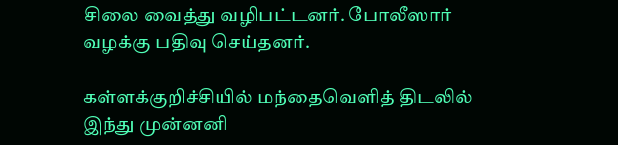சிலை வைத்து வழிபட்டனர். போலீஸார் வழக்கு பதிவு செய்தனர்.

கள்ளக்குறிச்சியில் மந்தைவெளித் திடலில் இந்து முன்னனி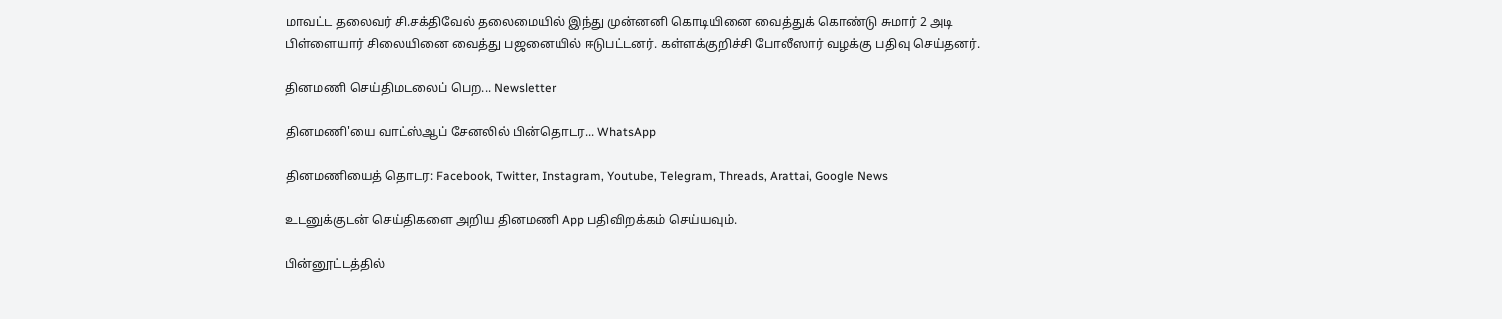மாவட்ட தலைவர் சி.சக்திவேல் தலைமையில் இந்து முன்னனி கொடியினை வைத்துக் கொண்டு சுமார் 2 அடி பிள்ளையார் சிலையினை வைத்து பஜனையில் ஈடுபட்டனர். கள்ளக்குறிச்சி போலீஸார் வழக்கு பதிவு செய்தனர்.

தினமணி செய்திமடலைப் பெற... Newsletter

தினமணி'யை வாட்ஸ்ஆப் சேனலில் பின்தொடர... WhatsApp

தினமணியைத் தொடர: Facebook, Twitter, Instagram, Youtube, Telegram, Threads, Arattai, Google News

உடனுக்குடன் செய்திகளை அறிய தினமணி App பதிவிறக்கம் செய்யவும்.

பின்னூட்டத்தில்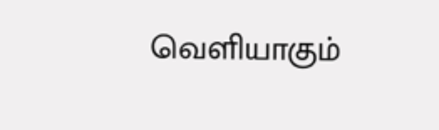வெளியாகும்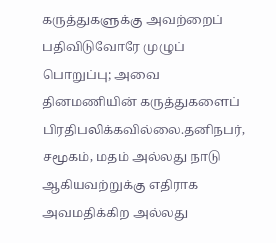கருத்துகளுக்கு அவற்றைப் பதிவிடுவோரே முழுப் பொறுப்பு; அவை தினமணியின் கருத்துகளைப் பிரதிபலிக்கவில்லை.தனிநபர், சமூகம், மதம் அல்லது நாடு ஆகியவற்றுக்கு எதிராக அவமதிக்கிற அல்லது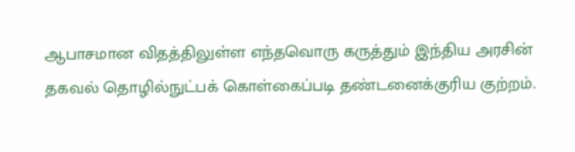ஆபாசமான விதத்திலுள்ள எந்தவொரு கருத்தும் இந்திய அரசின் தகவல் தொழில்நுட்பக் கொள்கைப்படி தண்டனைக்குரிய குற்றம்.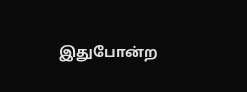இதுபோன்ற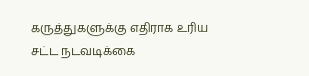கருத்துகளுக்கு எதிராக உரிய சட்ட நடவடிக்கை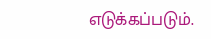எடுக்கப்படும்.